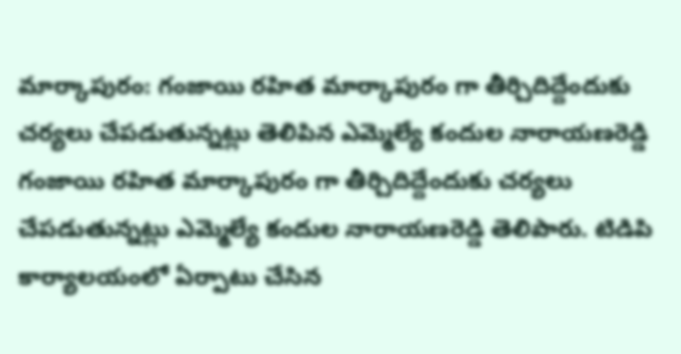మార్కాపురం: గంజాయి రహిత మార్కాపురం గా తీర్చిదిద్దేందుకు చర్యలు చేపడుతున్నట్లు తెలిపిన ఎమ్మెల్యే కందుల నారాయణరెడ్డి
గంజాయి రహిత మార్కాపురం గా తీర్చిదిద్దేందుకు చర్యలు చేపడుతున్నట్లు ఎమ్మెల్యే కందుల నారాయణరెడ్డి తెలిపారు. టిడిపి కార్యాలయంలో ఏర్పాటు చేసిన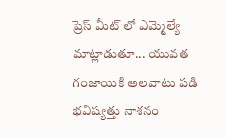ప్రెస్ మీట్ లో ఎమ్మెల్యే మాట్లాడుతూ... యువత గంజాయికి అలవాటు పడి భవిష్యత్తు నాశనం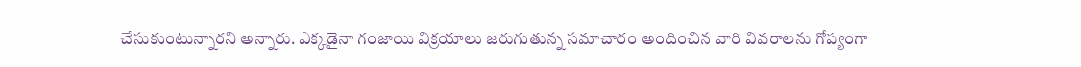చేసుకుంటున్నారని అన్నారు. ఎక్కడైనా గంజాయి విక్రయాలు జరుగుతున్న సమాచారం అందించిన వారి వివరాలను గోప్యంగా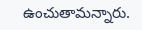ఉంచుతామన్నారు.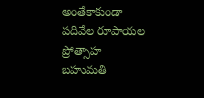అంతేకాకుండా పదివేల రూపాయల ప్రోత్సాహ బహుమతి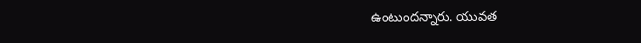ఉంటుందన్నారు. యువత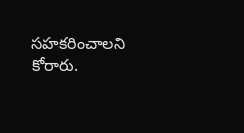సహకరించాలని కోరారు.